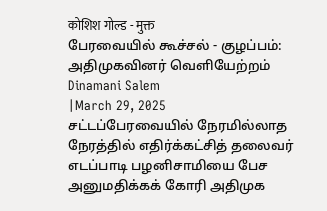कोशिश गोल्ड - मुक्त
பேரவையில் கூச்சல் - குழப்பம்: அதிமுகவினர் வெளியேற்றம்
Dinamani Salem
|March 29, 2025
சட்டப்பேரவையில் நேரமில்லாத நேரத்தில் எதிர்க்கட்சித் தலைவர் எடப்பாடி பழனிசாமியை பேச அனுமதிக்கக் கோரி அதிமுக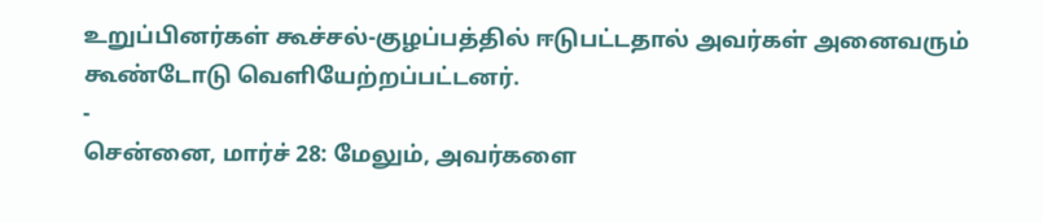உறுப்பினர்கள் கூச்சல்-குழப்பத்தில் ஈடுபட்டதால் அவர்கள் அனைவரும் கூண்டோடு வெளியேற்றப்பட்டனர்.
-
சென்னை, மார்ச் 28: மேலும், அவர்களை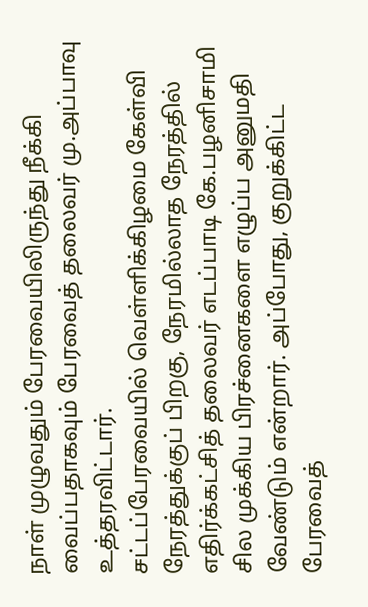நாள் முழுவதும் பேரவையிலிருந்து நீக்கி வைப்பதாகவும் பேரவைத் தலைவர் மு.அப்பாவு உத்தரவிட்டார்.
சட்டப்பேரவையில் வெள்ளிக்கிழமை கேள்வி நேரத்துக்குப் பிறகு, நேரமில்லாத நேரத்தில் எதிர்க்கட்சித் தலைவர் எடப்பாடி கே.பழனிசாமி சில முக்கிய பிரச்னைகளை எழுப்ப அனுமதி வேண்டும் என்றார். அப்போது, குறுக்கிட்ட பேரவைத்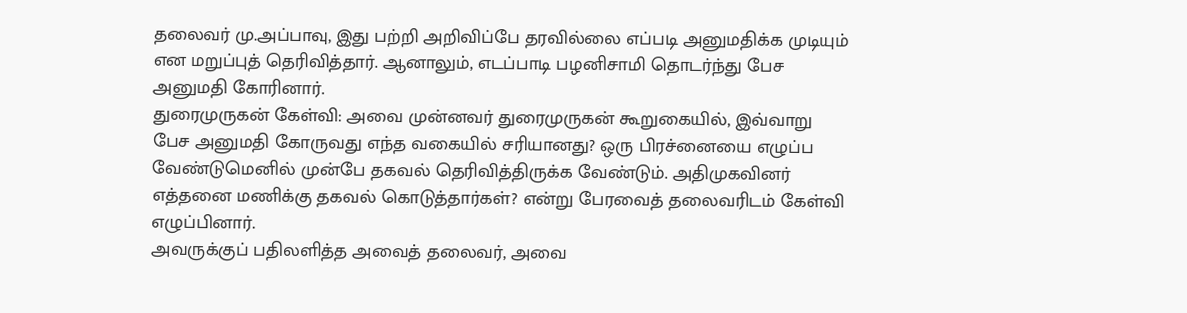தலைவர் மு.அப்பாவு, இது பற்றி அறிவிப்பே தரவில்லை எப்படி அனுமதிக்க முடியும் என மறுப்புத் தெரிவித்தார். ஆனாலும், எடப்பாடி பழனிசாமி தொடர்ந்து பேச அனுமதி கோரினார்.
துரைமுருகன் கேள்வி: அவை முன்னவர் துரைமுருகன் கூறுகையில், இவ்வாறு பேச அனுமதி கோருவது எந்த வகையில் சரியானது? ஒரு பிரச்னையை எழுப்ப வேண்டுமெனில் முன்பே தகவல் தெரிவித்திருக்க வேண்டும். அதிமுகவினர் எத்தனை மணிக்கு தகவல் கொடுத்தார்கள்? என்று பேரவைத் தலைவரிடம் கேள்வி எழுப்பினார்.
அவருக்குப் பதிலளித்த அவைத் தலைவர், அவை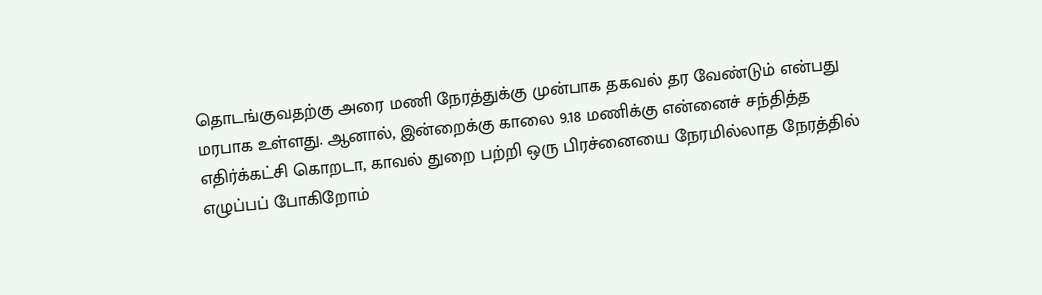தொடங்குவதற்கு அரை மணி நேரத்துக்கு முன்பாக தகவல் தர வேண்டும் என்பது மரபாக உள்ளது. ஆனால், இன்றைக்கு காலை 9.18 மணிக்கு என்னைச் சந்தித்த எதிர்க்கட்சி கொறடா, காவல் துறை பற்றி ஒரு பிரச்னையை நேரமில்லாத நேரத்தில் எழுப்பப் போகிறோம்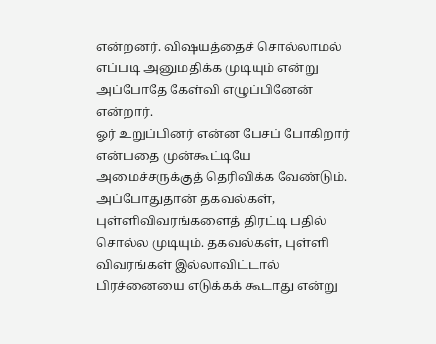என்றனர். விஷயத்தைச் சொல்லாமல் எப்படி அனுமதிக்க முடியும் என்று அப்போதே கேள்வி எழுப்பினேன் என்றார்.
ஓர் உறுப்பினர் என்ன பேசப் போகிறார் என்பதை முன்கூட்டியே அமைச்சருக்குத் தெரிவிக்க வேண்டும். அப்போதுதான் தகவல்கள், புள்ளிவிவரங்களைத் திரட்டி பதில் சொல்ல முடியும். தகவல்கள், புள்ளி விவரங்கள் இல்லாவிட்டால் பிரச்னையை எடுக்கக் கூடாது என்று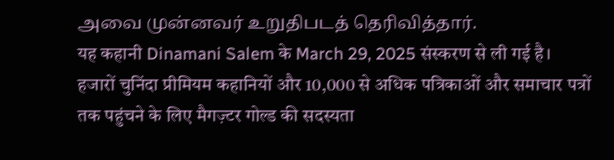அவை முன்னவர் உறுதிபடத் தெரிவித்தார்.
यह कहानी Dinamani Salem के March 29, 2025 संस्करण से ली गई है।
हजारों चुनिंदा प्रीमियम कहानियों और 10,000 से अधिक पत्रिकाओं और समाचार पत्रों तक पहुंचने के लिए मैगज़्टर गोल्ड की सदस्यता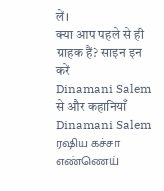लें।
क्या आप पहले से ही ग्राहक हैं? साइन इन करें
Dinamani Salem से और कहानियाँ
Dinamani Salem
ரஷிய கச்சா எண்ணெய்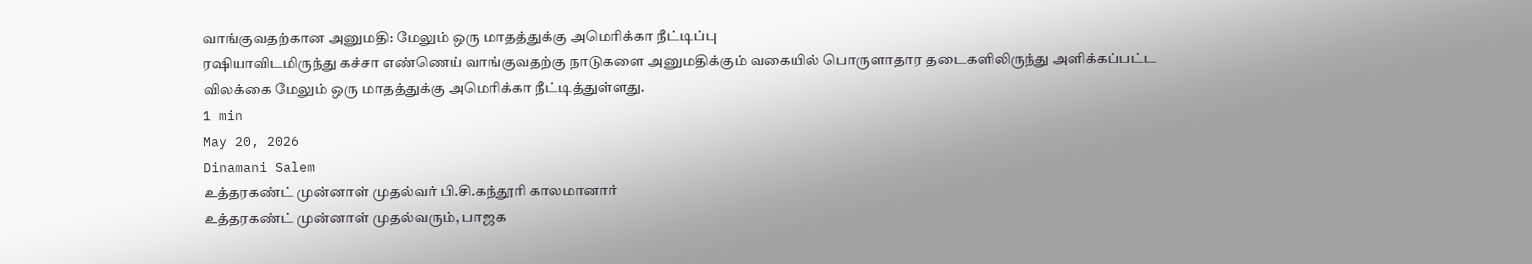வாங்குவதற்கான அனுமதி: மேலும் ஒரு மாதத்துக்கு அமெரிக்கா நீட்டிப்பு
ரஷியாவிடமிருந்து கச்சா எண்ணெய் வாங்குவதற்கு நாடுகளை அனுமதிக்கும் வகையில் பொருளாதார தடைகளிலிருந்து அளிக்கப்பட்ட விலக்கை மேலும் ஒரு மாதத்துக்கு அமெரிக்கா நீட்டித்துள்ளது.
1 min
May 20, 2026
Dinamani Salem
உத்தரகண்ட் முன்னாள் முதல்வர் பி.சி.கந்தூரி காலமானார்
உத்தரகண்ட் முன்னாள் முதல்வரும், பாஜக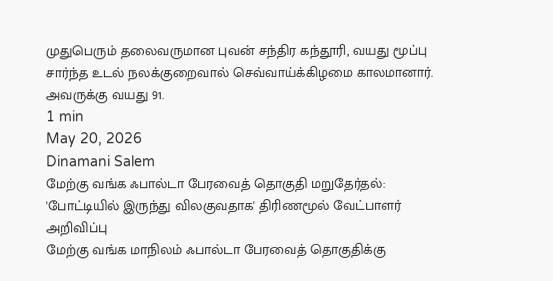முதுபெரும் தலைவருமான புவன் சந்திர கந்தூரி, வயது மூப்பு சார்ந்த உடல் நலக்குறைவால் செவ்வாய்க்கிழமை காலமானார். அவருக்கு வயது 91.
1 min
May 20, 2026
Dinamani Salem
மேற்கு வங்க ஃபால்டா பேரவைத் தொகுதி மறுதேர்தல்: 'போட்டியில் இருந்து விலகுவதாக' திரிணமூல் வேட்பாளர் அறிவிப்பு
மேற்கு வங்க மாநிலம் ஃபால்டா பேரவைத் தொகுதிக்கு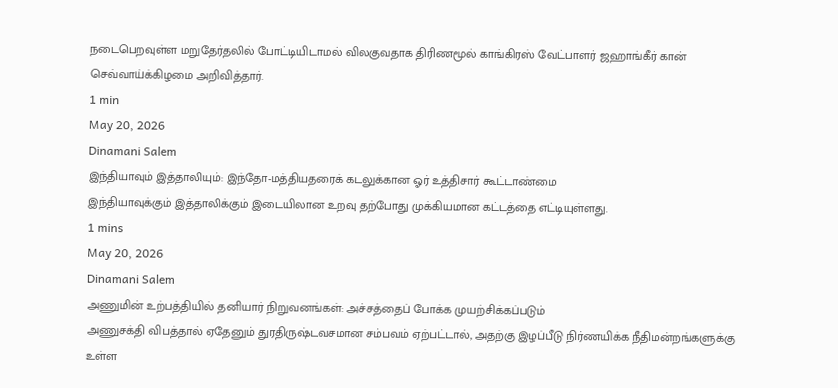நடைபெறவுள்ள மறுதேர்தலில் போட்டியிடாமல் விலகுவதாக திரிணமூல் காங்கிரஸ் வேட்பாளர் ஜஹாங்கீர் கான் செவ்வாய்க்கிழமை அறிவித்தார்.
1 min
May 20, 2026
Dinamani Salem
இந்தியாவும் இத்தாலியும்: இந்தோ-மத்தியதரைக் கடலுக்கான ஓர் உத்திசார் கூட்டாண்மை
இந்தியாவுக்கும் இத்தாலிக்கும் இடையிலான உறவு தற்போது முக்கியமான கட்டத்தை எட்டியுள்ளது.
1 mins
May 20, 2026
Dinamani Salem
அணுமின் உற்பத்தியில் தனியார் நிறுவனங்கள்: அச்சத்தைப் போக்க முயற்சிக்கப்படும்
அணுசக்தி விபத்தால் ஏதேனும் துரதிருஷ்டவசமான சம்பவம் ஏற்பட்டால், அதற்கு இழப்பீடு நிர்ணயிக்க நீதிமன்றங்களுக்கு உள்ள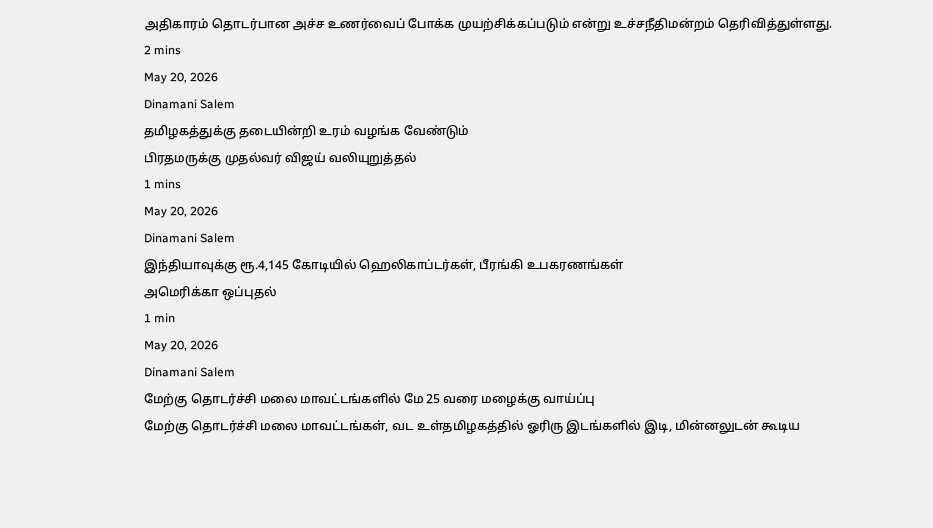அதிகாரம் தொடர்பான அச்ச உணர்வைப் போக்க முயற்சிக்கப்படும் என்று உச்சநீதிமன்றம் தெரிவித்துள்ளது.
2 mins
May 20, 2026
Dinamani Salem
தமிழகத்துக்கு தடையின்றி உரம் வழங்க வேண்டும்
பிரதமருக்கு முதல்வர் விஜய் வலியுறுத்தல்
1 mins
May 20, 2026
Dinamani Salem
இந்தியாவுக்கு ரூ.4,145 கோடியில் ஹெலிகாப்டர்கள், பீரங்கி உபகரணங்கள்
அமெரிக்கா ஒப்புதல்
1 min
May 20, 2026
Dinamani Salem
மேற்கு தொடர்ச்சி மலை மாவட்டங்களில் மே 25 வரை மழைக்கு வாய்ப்பு
மேற்கு தொடர்ச்சி மலை மாவட்டங்கள், வட உள்தமிழகத்தில் ஓரிரு இடங்களில் இடி, மின்னலுடன் கூடிய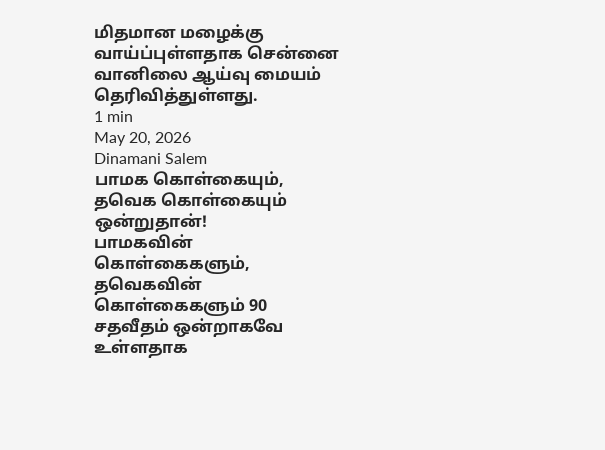மிதமான மழைக்கு வாய்ப்புள்ளதாக சென்னை வானிலை ஆய்வு மையம் தெரிவித்துள்ளது.
1 min
May 20, 2026
Dinamani Salem
பாமக கொள்கையும், தவெக கொள்கையும் ஒன்றுதான்!
பாமகவின் கொள்கைகளும், தவெகவின் கொள்கைகளும் 90 சதவீதம் ஒன்றாகவே உள்ளதாக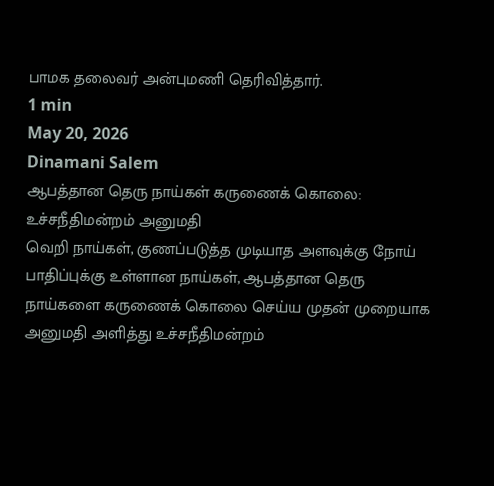பாமக தலைவர் அன்புமணி தெரிவித்தார்.
1 min
May 20, 2026
Dinamani Salem
ஆபத்தான தெரு நாய்கள் கருணைக் கொலை: உச்சநீதிமன்றம் அனுமதி
வெறி நாய்கள், குணப்படுத்த முடியாத அளவுக்கு நோய் பாதிப்புக்கு உள்ளான நாய்கள், ஆபத்தான தெரு நாய்களை கருணைக் கொலை செய்ய முதன் முறையாக அனுமதி அளித்து உச்சநீதிமன்றம்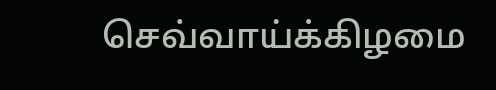செவ்வாய்க்கிழமை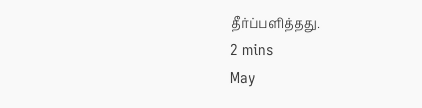தீர்ப்பளித்தது.
2 mins
May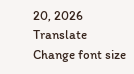20, 2026
Translate
Change font size